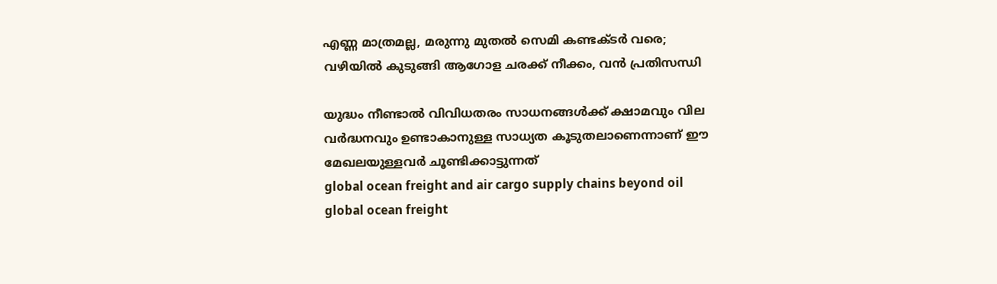എണ്ണ മാത്രമല്ല, മരുന്നു മുതല്‍ സെമി കണ്ടക്ടര്‍ വരെ; വഴിയില്‍ കുടുങ്ങി ആഗോള ചരക്ക് നീക്കം, വന്‍ പ്രതിസന്ധി

യുദ്ധം നീണ്ടാല്‍ വിവിധതരം സാധനങ്ങള്‍ക്ക് ക്ഷാമവും വില വര്‍ദ്ധനവും ഉണ്ടാകാനുള്ള സാധ്യത കൂടുതലാണെന്നാണ് ഈ മേഖലയുള്ളവര്‍ ചൂണ്ടിക്കാട്ടുന്നത്
global ocean freight and air cargo supply chains beyond oil
global ocean freight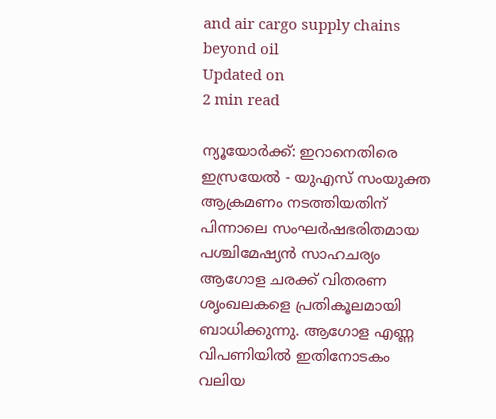and air cargo supply chains beyond oil
Updated on
2 min read

ന്യൂയോര്‍ക്ക്: ഇറാനെതിരെ ഇസ്രയേല്‍ - യുഎസ് സംയുക്ത ആക്രമണം നടത്തിയതിന് പിന്നാലെ സംഘര്‍ഷഭരിതമായ പശ്ചിമേഷ്യന്‍ സാഹചര്യം ആഗോള ചരക്ക് വിതരണ ശൃംഖലകളെ പ്രതികൂലമായി ബാധിക്കുന്നു. ആഗോള എണ്ണ വിപണിയില്‍ ഇതിനോടകം വലിയ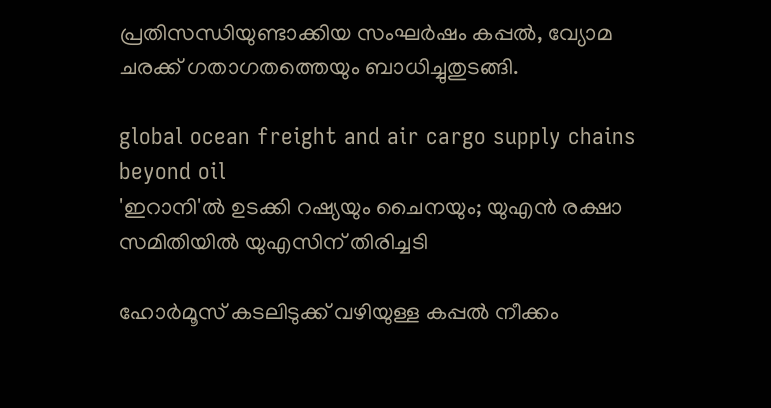പ്രതിസന്ധിയുണ്ടാക്കിയ സംഘര്‍ഷം കപ്പല്‍, വ്യോമ ചരക്ക് ഗതാഗതത്തെയും ബാധിച്ചുതുടങ്ങി.

global ocean freight and air cargo supply chains beyond oil
'ഇറാനി'ല്‍ ഉടക്കി റഷ്യയും ചൈനയും; യുഎന്‍ രക്ഷാ സമിതിയില്‍ യുഎസിന് തിരിച്ചടി

ഹോര്‍മൂസ് കടലിടുക്ക് വഴിയുള്ള കപ്പല്‍ നീക്കം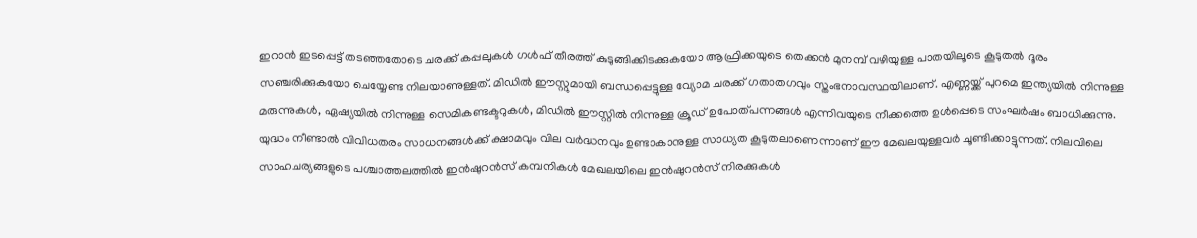ഇറാന്‍ ഇടപ്പെട്ട് തടഞ്ഞതോടെ ചരക്ക് കപ്പലുകള്‍ ഗള്‍ഫ് തീരത്ത് കുടുങ്ങിക്കിടക്കുകയോ ആഫ്രിക്കയുടെ തെക്കന്‍ മുനമ്പ് വഴിയുള്ള പാതയിലൂടെ കൂടുതല്‍ ദൂരം സഞ്ചരിക്കുകയോ ചെയ്യേണ്ട നിലയാണുള്ളത്. മിഡില്‍ ഈസ്റ്റുമായി ബന്ധപ്പെട്ടുള്ള വ്യോമ ചരക്ക് ഗതാതഗവും സ്തംഭനാവസ്ഥയിലാണ്. എണ്ണയ്ക്ക് പുറമെ ഇന്ത്യയില്‍ നിന്നുള്ള മരുന്നുകള്‍, ഏഷ്യയില്‍ നിന്നുള്ള സെമികണ്ടക്ടറുകള്‍, മിഡില്‍ ഈസ്റ്റില്‍ നിന്നുള്ള ക്രൂഡ് ഉപോത്പന്നങ്ങള്‍ എന്നിവയുടെ നീക്കത്തെ ഉള്‍പ്പെടെ സംഘര്‍ഷം ബാധിക്കുന്നു. യുദ്ധം നീണ്ടാല്‍ വിവിധതരം സാധനങ്ങള്‍ക്ക് ക്ഷാമവും വില വര്‍ദ്ധനവും ഉണ്ടാകാനുള്ള സാധ്യത കൂടുതലാണെന്നാണ് ഈ മേഖലയുള്ളവര്‍ ചൂണ്ടിക്കാട്ടുന്നത്. നിലവിലെ സാഹചര്യങ്ങളുടെ പശ്ചാത്തലത്തില്‍ ഇന്‍ഷുറന്‍സ് കമ്പനികള്‍ മേഖലയിലെ ഇന്‍ഷുറന്‍സ് നിരക്കുകള്‍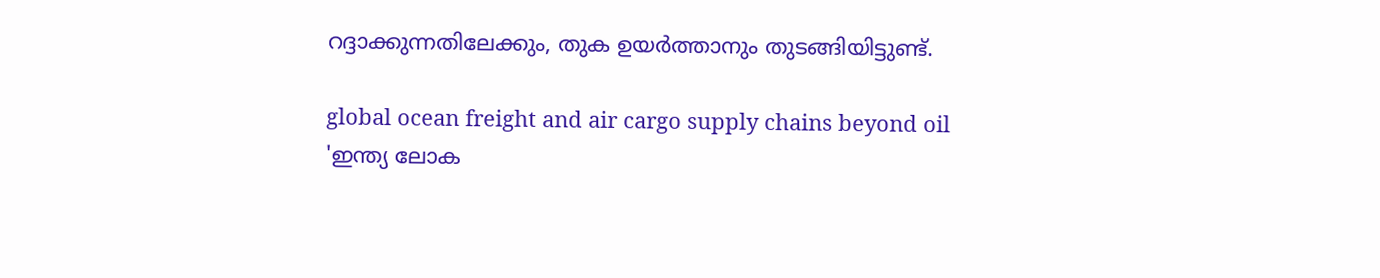റദ്ദാക്കുന്നതിലേക്കും, തുക ഉയര്‍ത്താനും തുടങ്ങിയിട്ടുണ്ട്.

global ocean freight and air cargo supply chains beyond oil
'ഇന്ത്യ ലോക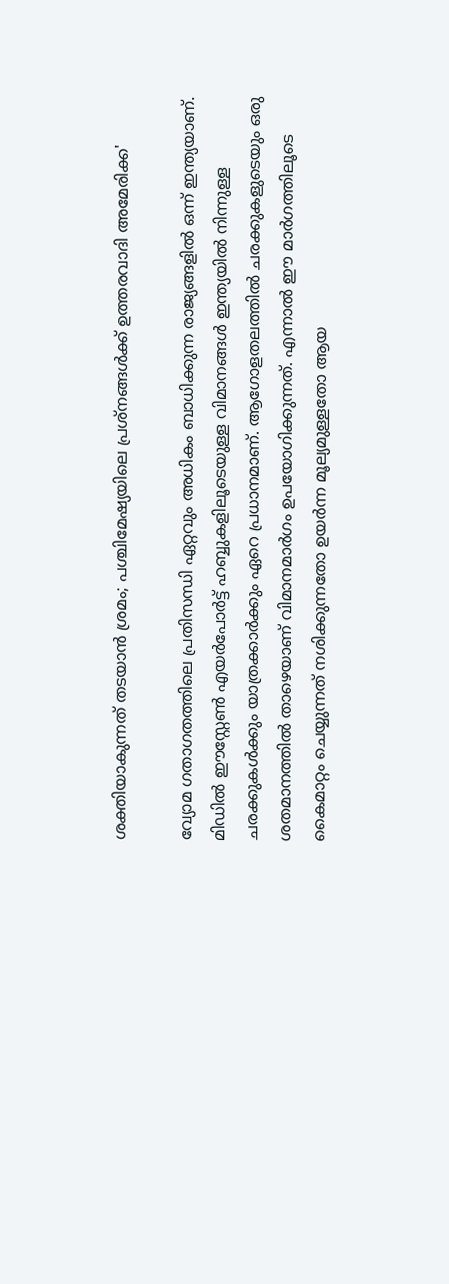ശക്തിയാകുന്നത് തടയാന്‍ ശ്രമം; പശ്ചിമേഷ്യയിലെ പ്രശ്‌നങ്ങള്‍ക്ക് ഉത്തരവാദി അമേരിക്ക'

വ്യോമ ഗതാഗതത്തിലെ പ്രതിസന്ധി ഏറ്റവും അധികം ബാധിക്കുന്ന രാജ്യങ്ങളില്‍ ഒന്ന് ഇന്ത്യയാണ്. മിഡില്‍ ഈസ്റ്റേണ്‍ എയര്‍പോര്‍ട്ട് ഹബ്ബുകളിലൂടെയുള്ള വിമാനങ്ങള്‍ ഇന്ത്യയില്‍ നിന്നുള്ള ചരക്കുകള്‍ക്കും യാത്രക്കാര്‍ക്കും ഏറെ പ്രധാനമാണ്. ആഗോളതലത്തില്‍ ചരക്കുകളുടെയും ഒരു ശതമാനത്തില്‍ താഴെയാണ് വിമാനമാര്‍ഗം ഉപയോഗിക്കുന്നത്. എന്നാല്‍ ഈ മാര്‍ഗത്തിലൂടെ കൈമാറ്റം ചെയ്യുന്നത് നശിക്കുന്നതോ ഉയര്‍ന്ന മൂല്യമുള്ളതോ ആയ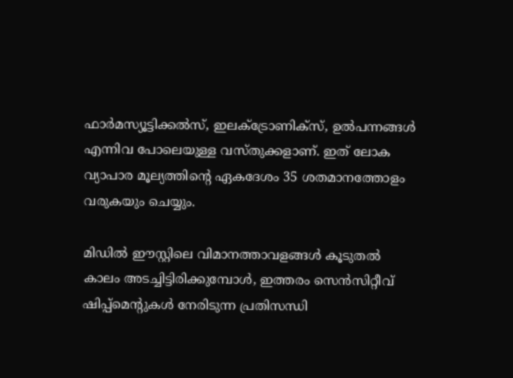ഫാര്‍മസ്യൂട്ടിക്കല്‍സ്, ഇലക്ട്രോണിക്‌സ്, ഉല്‍പന്നങ്ങള്‍ എന്നിവ പോലെയുള്ള വസ്തുക്കളാണ്. ഇത് ലോക വ്യാപാര മൂല്യത്തിന്റെ ഏകദേശം 35 ശതമാനത്തോളം വരുകയും ചെയ്യും.

മിഡില്‍ ഈസ്റ്റിലെ വിമാനത്താവളങ്ങള്‍ കൂടുതല്‍ കാലം അടച്ചിട്ടിരിക്കുമ്പോള്‍, ഇത്തരം സെന്‍സിറ്റീവ് ഷിപ്പ്മെന്റുകള്‍ നേരിടുന്ന പ്രതിസന്ധി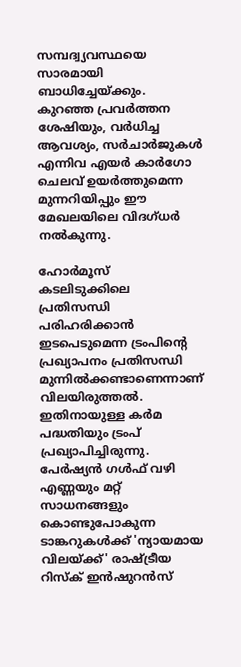സമ്പദ്വ്യവസ്ഥയെ സാരമായി ബാധിച്ചേയ്ക്കും. കുറഞ്ഞ പ്രവര്‍ത്തന ശേഷിയും, വര്‍ധിച്ച ആവശ്യം, സര്‍ചാര്‍ജുകള്‍ എന്നിവ എയര്‍ കാര്‍ഗോ ചെലവ് ഉയര്‍ത്തുമെന്ന മുന്നറിയിപ്പും ഈ മേഖലയിലെ വിദഗ്ധര്‍ നല്‍കുന്നു.

ഹോര്‍മൂസ് കടലിടുക്കിലെ പ്രതിസന്ധി പരിഹരിക്കാന്‍ ഇടപെടുമെന്ന ട്രംപിന്റെ പ്രഖ്യാപനം പ്രതിസന്ധി മുന്നില്‍ക്കണ്ടാണെന്നാണ് വിലയിരുത്തല്‍. ഇതിനായുള്ള കര്‍മ പദ്ധതിയും ട്രംപ് പ്രഖ്യാപിച്ചിരുന്നു. പേര്‍ഷ്യന്‍ ഗള്‍ഫ് വഴി എണ്ണയും മറ്റ് സാധനങ്ങളും കൊണ്ടുപോകുന്ന ടാങ്കറുകള്‍ക്ക് 'ന്യായമായ വിലയ്ക്ക്' രാഷ്ട്രീയ റിസ്‌ക് ഇന്‍ഷുറന്‍സ്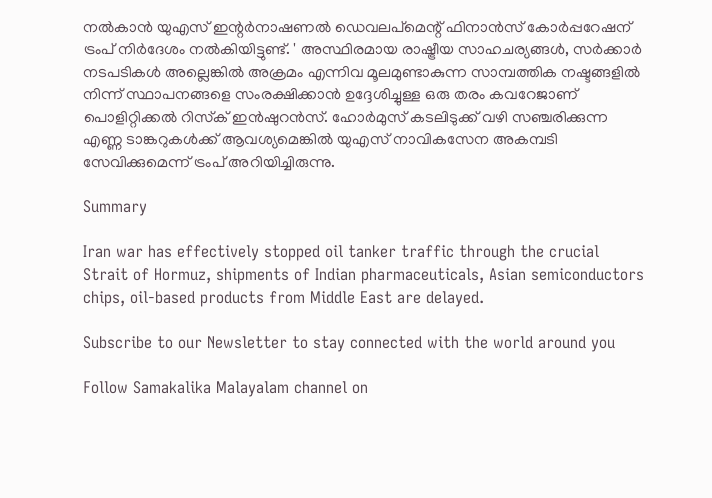നല്‍കാന്‍ യുഎസ് ഇന്റര്‍നാഷണല്‍ ഡെവലപ്മെന്റ് ഫിനാന്‍സ് കോര്‍പ്പറേഷന് ട്രംപ് നിര്‍ദേശം നല്‍കിയിട്ടുണ്ട്. ' അസ്ഥിരമായ രാഷ്ട്രീയ സാഹചര്യങ്ങള്‍, സര്‍ക്കാര്‍ നടപടികള്‍ അല്ലെങ്കില്‍ അക്രമം എന്നിവ മൂലമുണ്ടാകുന്ന സാമ്പത്തിക നഷ്ടങ്ങളില്‍ നിന്ന് സ്ഥാപനങ്ങളെ സംരക്ഷിക്കാന്‍ ഉദ്ദേശിച്ചുള്ള ഒരു തരം കവറേജാണ് പൊളിറ്റിക്കല്‍ റിസ്‌ക് ഇന്‍ഷുറന്‍സ്. ഹോര്‍മുസ് കടലിടുക്ക് വഴി സഞ്ചരിക്കുന്ന എണ്ണ ടാങ്കറുകള്‍ക്ക് ആവശ്യമെങ്കില്‍ യുഎസ് നാവികസേന അകമ്പടി സേവിക്കുമെന്ന് ട്രംപ് അറിയിച്ചിരുന്നു.

Summary

Iran war has effectively stopped oil tanker traffic through the crucial Strait of Hormuz, shipments of Indian pharmaceuticals, Asian semiconductors chips, oil-based products from Middle East are delayed.

Subscribe to our Newsletter to stay connected with the world around you

Follow Samakalika Malayalam channel on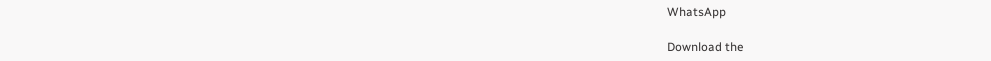WhatsApp

Download the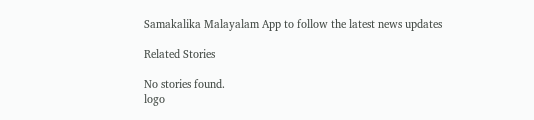Samakalika Malayalam App to follow the latest news updates

Related Stories

No stories found.
logo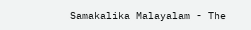Samakalika Malayalam - The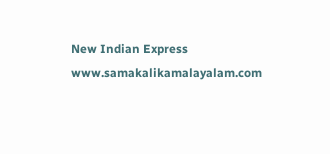New Indian Express
www.samakalikamalayalam.com